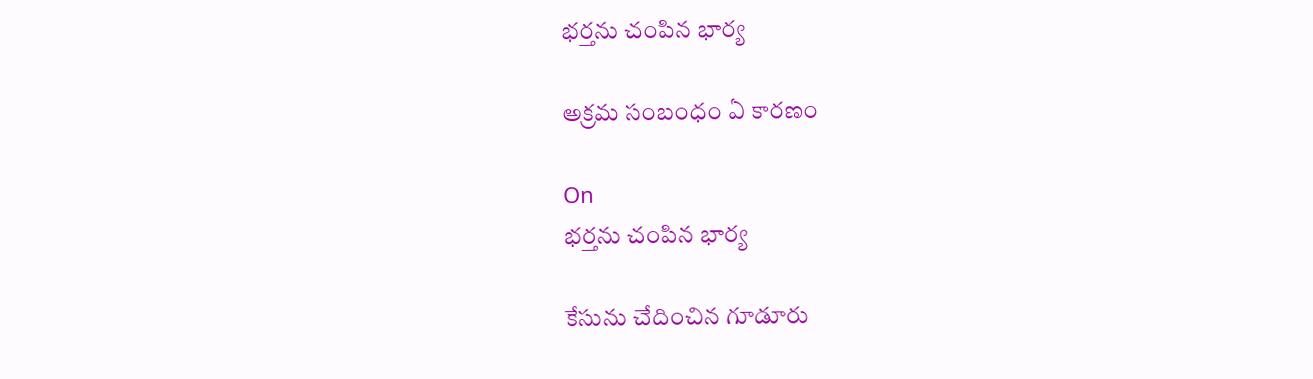భర్తను చంపిన భార్య

అక్రమ సంబంధం ఏ కారణం

On
భర్తను చంపిన భార్య

కేసును చేదించిన గూడూరు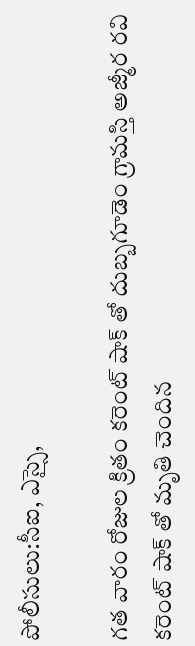పోలీసులు:సీఐ, ఎస్సై,

గత వారం రోజుల క్రితం కరెంట్ షాక్ తో దుబ్బగూడెం గ్రామస్తి అజ్మీర రవి కరెంట్ షాక్ తో మృతి చెందిన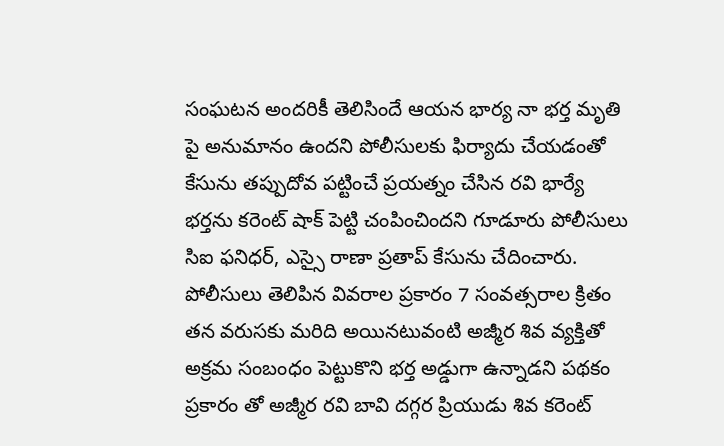సంఘటన అందరికీ తెలిసిందే ఆయన భార్య నా భర్త మృతి పై అనుమానం ఉందని పోలీసులకు ఫిర్యాదు చేయడంతో కేసును తప్పుదోవ పట్టించే ప్రయత్నం చేసిన రవి భార్యే భర్తను కరెంట్ షాక్ పెట్టి చంపించిందని గూడూరు పోలీసులు  సిఐ ఫనిధర్, ఎస్సై రాణా ప్రతాప్ కేసును చేదించారు. పోలీసులు తెలిపిన వివరాల ప్రకారం 7 సంవత్సరాల క్రితం తన వరుసకు మరిది అయినటువంటి అజ్మీర శివ వ్యక్తితో అక్రమ సంబంధం పెట్టుకొని భర్త అడ్డుగా ఉన్నాడని పథకం ప్రకారం తో అజ్మీర రవి బావి దగ్గర ప్రియుడు శివ కరెంట్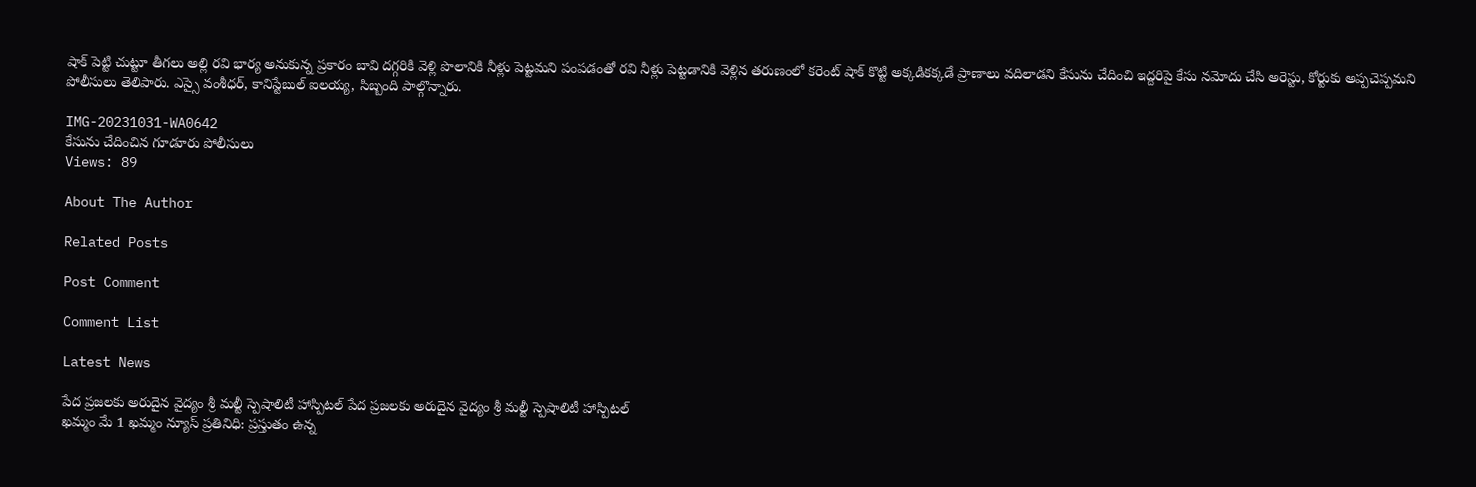షాక్ పెట్టి చుట్టూ తీగలు అల్లి రవి భార్య అనుకున్న ప్రకారం బావి దగ్గరికి వెళ్లి పొలానికి నీళ్లు పెట్టమని పంపడంతో రవి నీళ్లు పెట్టడానికి వెళ్లిన తరుణంలో కరెంట్ షాక్ కొట్టి అక్కడికక్కడే ప్రాణాలు వదిలాడని కేసును చేదించి ఇద్దరిపై కేసు నమోదు చేసి అరెస్టు, కోర్టుకు అప్పచెప్పమని  పోలీసులు తెలిపారు. ఎస్సై వంశీధర్, కానిస్టేబుల్ ఐలయ్య, సిబ్బంది పాల్గొన్నారు.

IMG-20231031-WA0642
కేసును చేదించిన గూడూరు పోలీసులు
Views: 89

About The Author

Related Posts

Post Comment

Comment List

Latest News

పేద ప్రజలకు అరుదైన వైద్యం శ్రీ మల్టీ స్పెషాలిటీ హాస్పిటల్ పేద ప్రజలకు అరుదైన వైద్యం శ్రీ మల్టీ స్పెషాలిటీ హాస్పిటల్
ఖమ్మం మే 1 ఖమ్మం న్యూస్ ప్రతినిధి: ప్రస్తుతం ఉన్న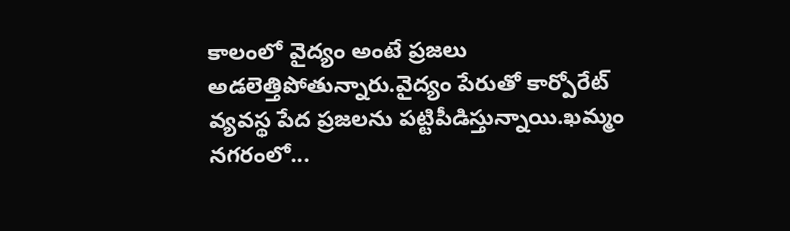కాలంలో వైద్యం అంటే ప్రజలు అడలెత్తిపోతున్నారు.వైద్యం పేరుతో కార్పోరేట్ వ్యవస్థ పేద ప్రజలను పట్టిపీడిస్తున్నాయి.ఖమ్మం నగరంలో...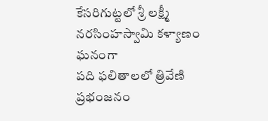కేసరిగుట్టలో శ్రీ లక్ష్మీ నరసింహస్వామి కళ్యాణం ఘనంగా
పది ఫలితాలలో త్రివేణి ప్రభంజనం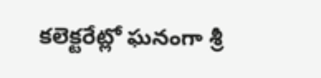కలెక్టరేట్లో ఘనంగా శ్రీ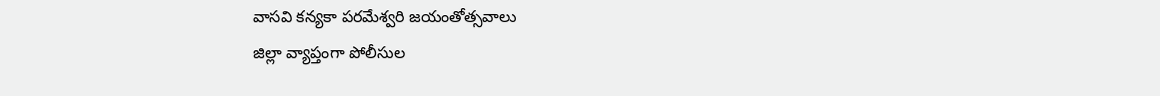వాసవి కన్యకా పరమేశ్వరి జయంతోత్సవాలు
జిల్లా వ్యాప్తంగా పోలీసుల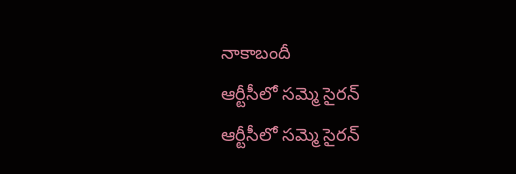నాకాబందీ
ఆర్టీసీలో సమ్మె సైరన్
ఆర్టీసీలో సమ్మె సైరన్